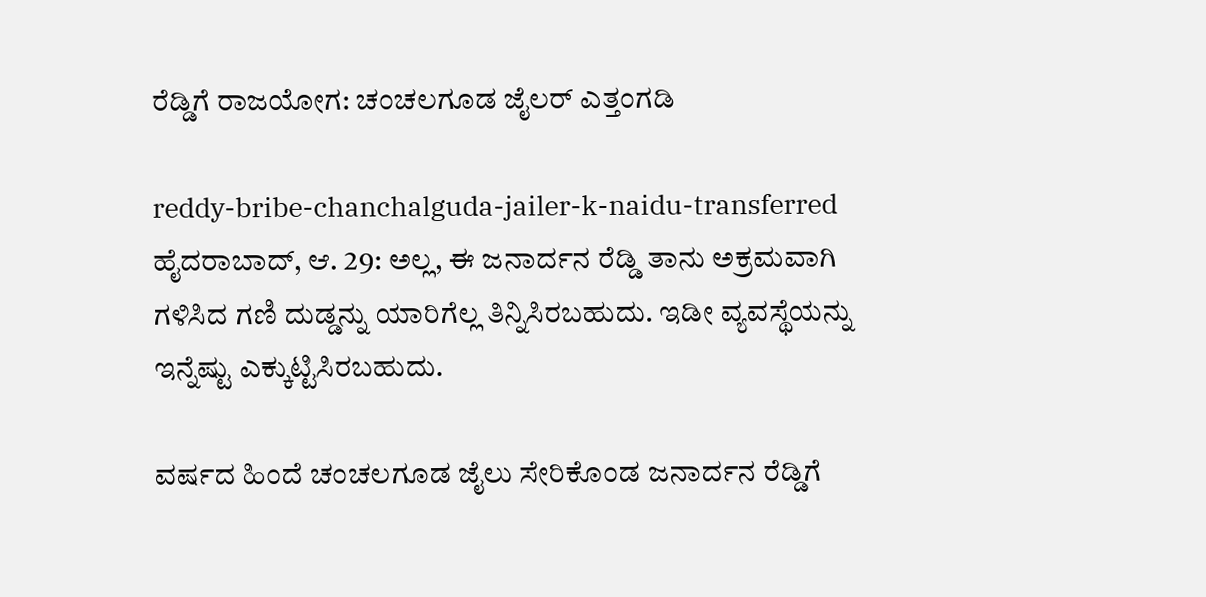ರೆಡ್ಡಿಗೆ ರಾಜಯೋಗ: ಚಂಚಲಗೂಡ ಜೈಲರ್ ಎತ್ತಂಗಡಿ

reddy-bribe-chanchalguda-jailer-k-naidu-transferred
ಹೈದರಾಬಾದ್, ಆ. 29: ಅಲ್ಲ, ಈ ಜನಾರ್ದನ ರೆಡ್ಡಿ ತಾನು ಅಕ್ರಮವಾಗಿ ಗಳಿಸಿದ ಗಣಿ ದುಡ್ಡನ್ನು ಯಾರಿಗೆಲ್ಲ ತಿನ್ನಿಸಿರಬಹುದು. ಇಡೀ ವ್ಯವಸ್ಥೆಯನ್ನು ಇನ್ನೆಷ್ಟು ಎಕ್ಕುಟ್ಟಿಸಿರಬಹುದು.

ವರ್ಷದ ಹಿಂದೆ ಚಂಚಲಗೂಡ ಜೈಲು ಸೇರಿಕೊಂಡ ಜನಾರ್ದನ ರೆಡ್ಡಿಗೆ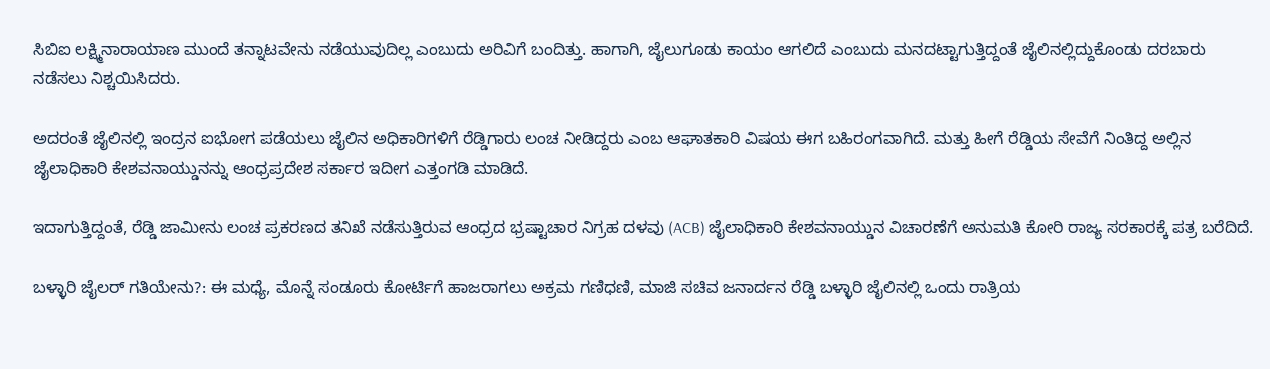ಸಿಬಿಐ ಲಕ್ಷ್ಮಿನಾರಾಯಾಣ ಮುಂದೆ ತನ್ನಾಟವೇನು ನಡೆಯುವುದಿಲ್ಲ ಎಂಬುದು ಅರಿವಿಗೆ ಬಂದಿತ್ತು. ಹಾಗಾಗಿ, ಜೈಲುಗೂಡು ಕಾಯಂ ಆಗಲಿದೆ ಎಂಬುದು ಮನದಟ್ಟಾಗುತ್ತಿದ್ದಂತೆ ಜೈಲಿನಲ್ಲಿದ್ದುಕೊಂಡು ದರಬಾರು ನಡೆಸಲು ನಿಶ್ಚಯಿಸಿದರು.

ಅದರಂತೆ ಜೈಲಿನಲ್ಲಿ ಇಂದ್ರನ ಐಭೋಗ ಪಡೆಯಲು ಜೈಲಿನ ಅಧಿಕಾರಿಗಳಿಗೆ ರೆಡ್ಡಿಗಾರು ಲಂಚ ನೀಡಿದ್ದರು ಎಂಬ ಆಘಾತಕಾರಿ ವಿಷಯ ಈಗ ಬಹಿರಂಗವಾಗಿದೆ. ಮತ್ತು ಹೀಗೆ ರೆಡ್ಡಿಯ ಸೇವೆಗೆ ನಿಂತಿದ್ದ ಅಲ್ಲಿನ ಜೈಲಾಧಿಕಾರಿ ಕೇಶವನಾಯ್ಡುನನ್ನು ಆಂಧ್ರಪ್ರದೇಶ ಸರ್ಕಾರ ಇದೀಗ ಎತ್ತಂಗಡಿ ಮಾಡಿದೆ.

ಇದಾಗುತ್ತಿದ್ದಂತೆ, ರೆಡ್ಡಿ ಜಾಮೀನು ಲಂಚ ಪ್ರಕರಣದ ತನಿಖೆ ನಡೆಸುತ್ತಿರುವ ಆಂಧ್ರದ ಭ್ರಷ್ಟಾಚಾರ ನಿಗ್ರಹ ದಳವು (ACB) ಜೈಲಾಧಿಕಾರಿ ಕೇಶವನಾಯ್ಡುನ ವಿಚಾರಣೆಗೆ ಅನುಮತಿ ಕೋರಿ ರಾಜ್ಯ ಸರಕಾರಕ್ಕೆ ಪತ್ರ ಬರೆದಿದೆ.

ಬಳ್ಳಾರಿ ಜೈಲರ್ ಗತಿಯೇನು?: ಈ ಮಧ್ಯೆ, ಮೊನ್ನೆ ಸಂಡೂರು ಕೋರ್ಟಿಗೆ ಹಾಜರಾಗಲು ಅಕ್ರಮ ಗಣಿಧಣಿ, ಮಾಜಿ ಸಚಿವ ಜನಾರ್ದನ ರೆಡ್ಡಿ ಬಳ್ಳಾರಿ ಜೈಲಿನಲ್ಲಿ ಒಂದು ರಾತ್ರಿಯ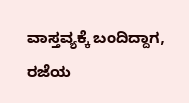ವಾಸ್ತವ್ಯಕ್ಕೆ ಬಂದಿದ್ದಾಗ, ರಜೆಯ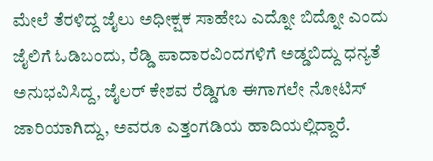ಮೇಲೆ ತೆರಳಿದ್ದ ಜೈಲು ಅಧೀಕ್ಷಕ ಸಾಹೇಬ ಎದ್ನೋ ಬಿದ್ನೋ ಎಂದು ಜೈಲಿಗೆ ಓಡಿಬಂದು, ರೆಡ್ಡಿ ಪಾದಾರವಿಂದಗಳಿಗೆ ಅಡ್ಡಬಿದ್ದು ಧನ್ಯತೆ ಅನುಭವಿಸಿದ್ದ, ಜೈಲರ್ ಕೇಶವ ರೆಡ್ಡಿಗೂ ಈಗಾಗಲೇ ನೋಟಿಸ್ ಜಾರಿಯಾಗಿದ್ದು, ಅವರೂ ಎತ್ತಂಗಡಿಯ ಹಾದಿಯಲ್ಲಿದ್ದಾರೆ.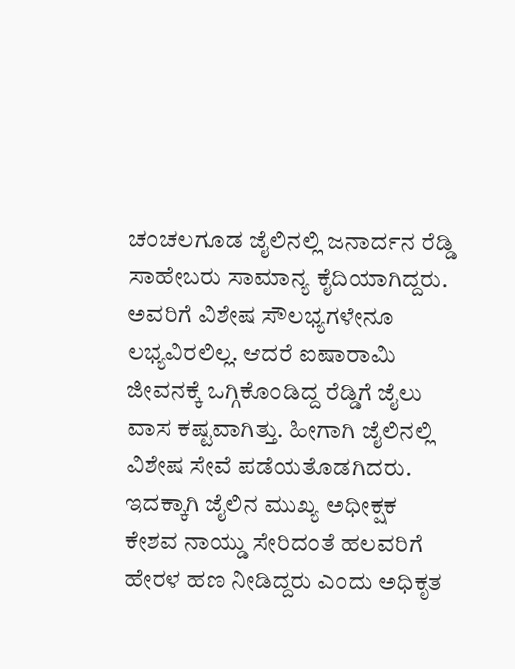ಚಂಚಲಗೂಡ ಜೈಲಿನಲ್ಲಿ ಜನಾರ್ದನ ರೆಡ್ಡಿ ಸಾಹೇಬರು ಸಾಮಾನ್ಯ ಕೈದಿಯಾಗಿದ್ದರು. ಅವರಿಗೆ ವಿಶೇಷ ಸೌಲಭ್ಯಗಳೇನೂ ಲಭ್ಯವಿರಲಿಲ್ಲ. ಆದರೆ ಐಷಾರಾಮಿ ಜೀವನಕ್ಕೆ ಒಗ್ಗಿಕೊಂಡಿದ್ದ ರೆಡ್ಡಿಗೆ ಜೈಲು ವಾಸ ಕಷ್ಟವಾಗಿತ್ತು. ಹೀಗಾಗಿ ಜೈಲಿನಲ್ಲಿ ವಿಶೇಷ ಸೇವೆ ಪಡೆಯತೊಡಗಿದರು. ಇದಕ್ಕಾಗಿ ಜೈಲಿನ ಮುಖ್ಯ ಅಧೀಕ್ಷಕ ಕೇಶವ ನಾಯ್ಡು ಸೇರಿದಂತೆ ಹಲವರಿಗೆ ಹೇರಳ ಹಣ ನೀಡಿದ್ದರು ಎಂದು ಅಧಿಕೃತ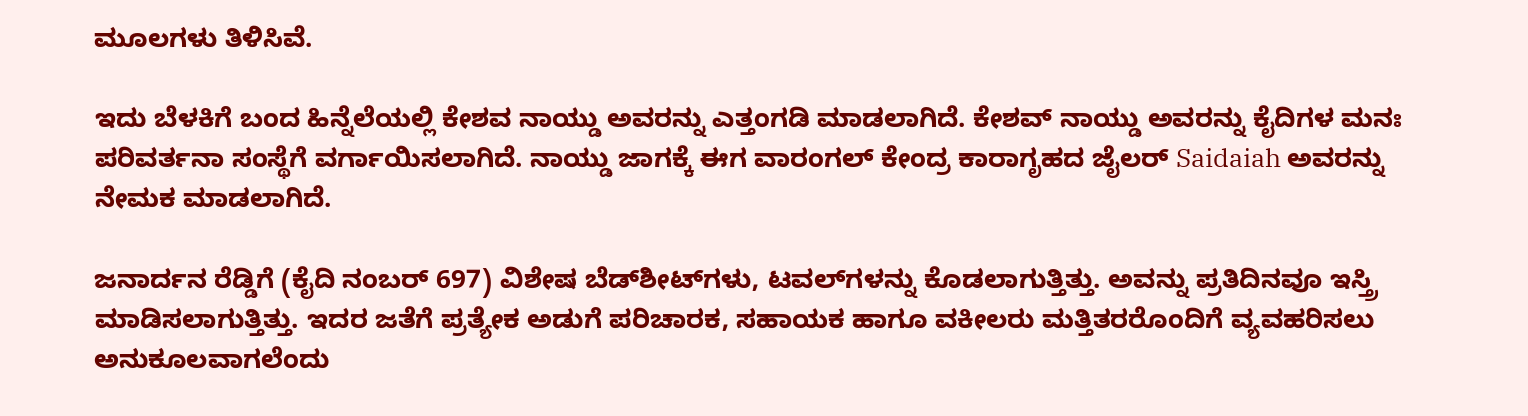ಮೂಲಗಳು ತಿಳಿಸಿವೆ.

ಇದು ಬೆಳಕಿಗೆ ಬಂದ ಹಿನ್ನೆಲೆಯಲ್ಲಿ ಕೇಶವ ನಾಯ್ಡು ಅವರನ್ನು ಎತ್ತಂಗಡಿ ಮಾಡಲಾಗಿದೆ. ಕೇಶವ್ ನಾಯ್ಡು ಅವರನ್ನು ಕೈದಿಗಳ ಮನಃ ಪರಿವರ್ತನಾ ಸಂಸ್ಥೆಗೆ ವರ್ಗಾಯಿಸಲಾಗಿದೆ. ನಾಯ್ಡು ಜಾಗಕ್ಕೆ ಈಗ ವಾರಂಗಲ್ ಕೇಂದ್ರ ಕಾರಾಗೃಹದ ಜೈಲರ್ Saidaiah ಅವರನ್ನು ನೇಮಕ ಮಾಡಲಾಗಿದೆ.

ಜನಾರ್ದನ ರೆಡ್ಡಿಗೆ (ಕೈದಿ ನಂಬರ್ 697) ವಿಶೇಷ ಬೆಡ್‌ಶೀಟ್‌ಗಳು, ಟವಲ್‌ಗಳನ್ನು ಕೊಡಲಾಗುತ್ತಿತ್ತು. ಅವನ್ನು ಪ್ರತಿದಿನವೂ ಇಸ್ತ್ರಿ ಮಾಡಿಸಲಾಗುತ್ತಿತ್ತು. ಇದರ ಜತೆಗೆ ಪ್ರತ್ಯೇಕ ಅಡುಗೆ ಪರಿಚಾರಕ, ಸಹಾಯಕ ಹಾಗೂ ವಕೀಲರು ಮತ್ತಿತರರೊಂದಿಗೆ ವ್ಯವಹರಿಸಲು ಅನುಕೂಲವಾಗಲೆಂದು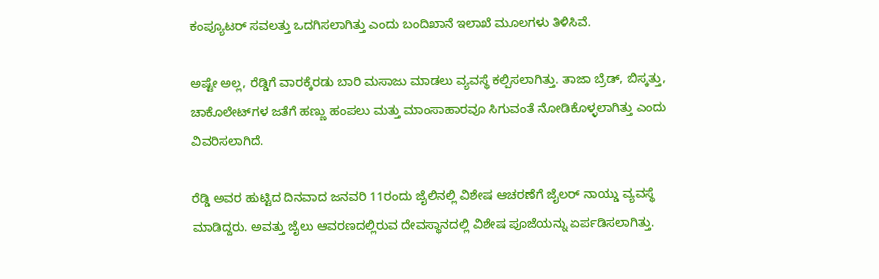ಕಂಪ್ಯೂಟರ್ ಸವಲತ್ತು ಒದಗಿಸಲಾಗಿತ್ತು ಎಂದು ಬಂದಿಖಾನೆ ಇಲಾಖೆ ಮೂಲಗಳು ತಿಳಿಸಿವೆ.

ಅಷ್ಟೇ ಅಲ್ಲ, ರೆಡ್ಡಿಗೆ ವಾರಕ್ಕೆರಡು ಬಾರಿ ಮಸಾಜು ಮಾಡಲು ವ್ಯವಸ್ಥೆ ಕಲ್ಪಿಸಲಾಗಿತ್ತು. ತಾಜಾ ಬ್ರೆಡ್, ಬಿಸ್ಕತ್ತು, ಚಾಕೊಲೇಟ್‌ಗಳ ಜತೆಗೆ ಹಣ್ಣು ಹಂಪಲು ಮತ್ತು ಮಾಂಸಾಹಾರವೂ ಸಿಗುವಂತೆ ನೋಡಿಕೊಳ್ಳಲಾಗಿತ್ತು ಎಂದು ವಿವರಿಸಲಾಗಿದೆ.

ರೆಡ್ಡಿ ಅವರ ಹುಟ್ಟಿದ ದಿನವಾದ ಜನವರಿ 11ರಂದು ಜೈಲಿನಲ್ಲಿ ವಿಶೇಷ ಆಚರಣೆಗೆ ಜೈಲರ್ ನಾಯ್ಡು ವ್ಯವಸ್ಥೆ ಮಾಡಿದ್ದರು. ಅವತ್ತು ಜೈಲು ಆವರಣದಲ್ಲಿರುವ ದೇವಸ್ಥಾನದಲ್ಲಿ ವಿಶೇಷ ಪೂಜೆಯನ್ನು ಏರ್ಪಡಿಸಲಾಗಿತ್ತು.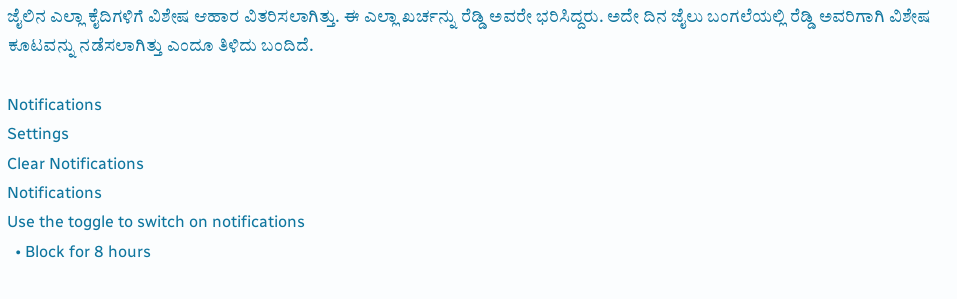ಜೈಲಿನ ಎಲ್ಲಾ ಕೈದಿಗಳಿಗೆ ವಿಶೇಷ ಆಹಾರ ವಿತರಿಸಲಾಗಿತ್ತು. ಈ ಎಲ್ಲಾ ಖರ್ಚನ್ನು ರೆಡ್ಡಿ ಅವರೇ ಭರಿಸಿದ್ದರು. ಅದೇ ದಿನ ಜೈಲು ಬಂಗಲೆಯಲ್ಲಿ ರೆಡ್ಡಿ ಅವರಿಗಾಗಿ ವಿಶೇಷ ಕೂಟವನ್ನು ನಡೆಸಲಾಗಿತ್ತು ಎಂದೂ ತಿಳಿದು ಬಂದಿದೆ.

Notifications
Settings
Clear Notifications
Notifications
Use the toggle to switch on notifications
  • Block for 8 hours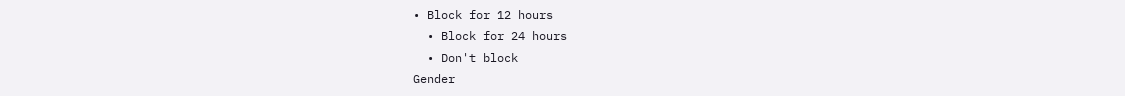• Block for 12 hours
  • Block for 24 hours
  • Don't block
Gender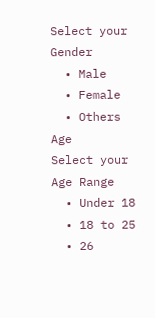Select your Gender
  • Male
  • Female
  • Others
Age
Select your Age Range
  • Under 18
  • 18 to 25
  • 26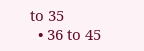to 35
  • 36 to 45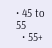• 45 to 55
  • 55+